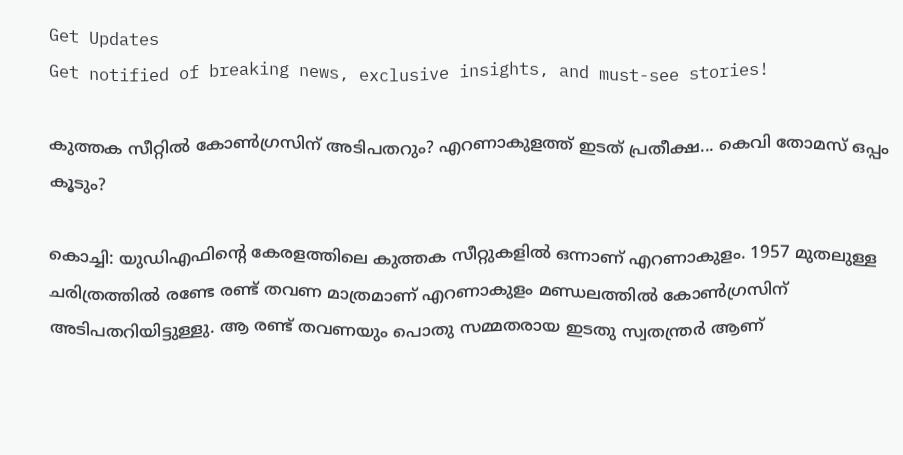Get Updates
Get notified of breaking news, exclusive insights, and must-see stories!

കുത്തക സീറ്റില്‍ കോണ്‍ഗ്രസിന് അടിപതറും? എറണാകുളത്ത് ഇടത് പ്രതീക്ഷ... കെവി തോമസ് ഒപ്പം കൂടും?

കൊച്ചി: യുഡിഎഫിന്റെ കേരളത്തിലെ കുത്തക സീറ്റുകളില്‍ ഒന്നാണ് എറണാകുളം. 1957 മുതലുള്ള ചരിത്രത്തില്‍ രണ്ടേ രണ്ട് തവണ മാത്രമാണ് എറണാകുളം മണ്ഡലത്തില്‍ കോണ്‍ഗ്രസിന് അടിപതറിയിട്ടുള്ളു. ആ രണ്ട് തവണയും പൊതു സമ്മതരായ ഇടതു സ്വതന്ത്രര്‍ ആണ്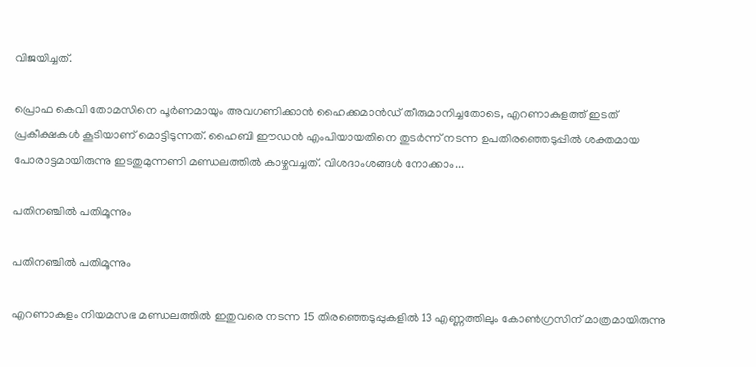വിജയിച്ചത്.

പ്രൊഫ കെവി തോമസിനെ പൂര്‍ണമായും അവഗണിക്കാന്‍ ഹൈക്കമാന്‍ഡ് തീരുമാനിച്ചതോടെ, എറണാകുളത്ത് ഇടത് പ്രകീക്ഷകള്‍ കൂടിയാണ് മൊട്ടിടുന്നത്. ഹൈബി ഈഡന്‍ എംപിയായതിനെ തുടര്‍ന്ന് നടന്ന ഉപതിരഞ്ഞെടുപ്പില്‍ ശക്തമായ പോരാട്ടമായിരുന്നു ഇടതുമുന്നണി മണ്ഡലത്തില്‍ കാഴ്ചവച്ചത്. വിശദാംശങ്ങള്‍ നോക്കാം...

പതിനഞ്ചില്‍ പതിമൂന്നും

പതിനഞ്ചില്‍ പതിമൂന്നും

എറണാകുളം നിയമസഭ മണ്ഡലത്തില്‍ ഇതുവരെ നടന്ന 15 തിരഞ്ഞെടുപ്പുകളില്‍ 13 എണ്ണത്തിലും കോണ്‍ഗ്രസിന് മാത്രമായിരുന്നു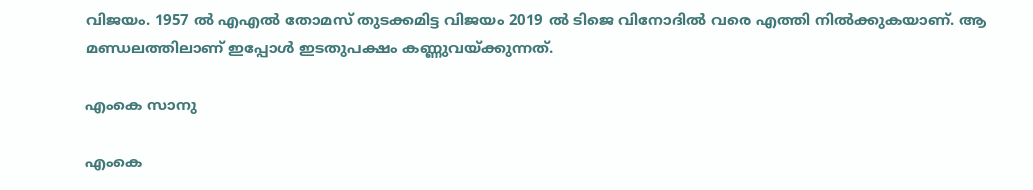വിജയം. 1957 ല്‍ എഎല്‍ തോമസ് തുടക്കമിട്ട വിജയം 2019 ല്‍ ടിജെ വിനോദില്‍ വരെ എത്തി നില്‍ക്കുകയാണ്. ആ മണ്ഡലത്തിലാണ് ഇപ്പോള്‍ ഇടതുപക്ഷം കണ്ണുവയ്ക്കുന്നത്.

എംകെ സാനു

എംകെ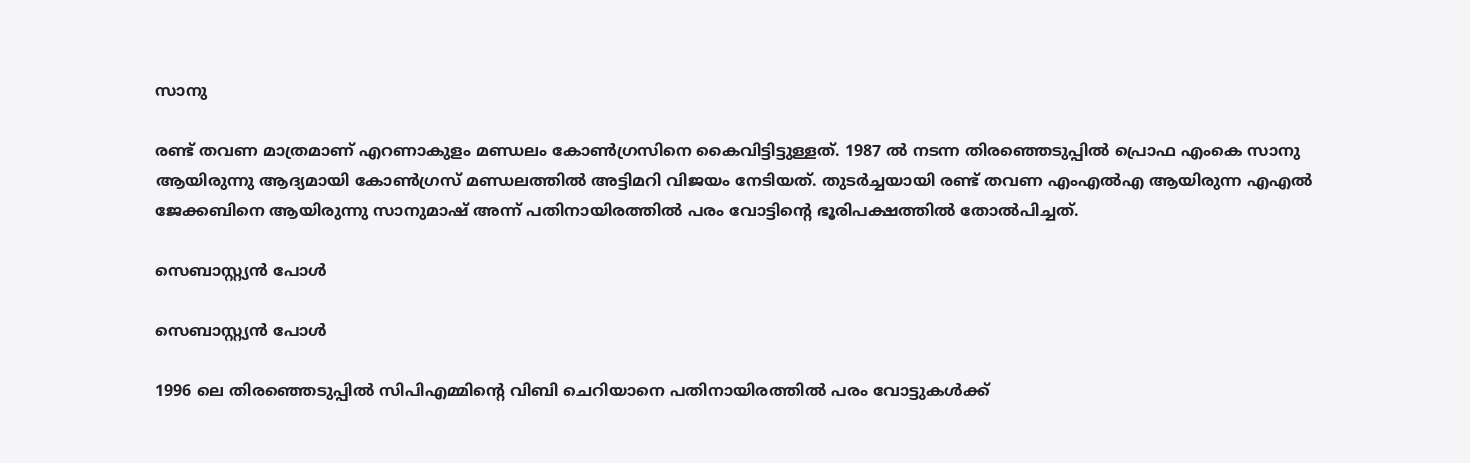സാനു

രണ്ട് തവണ മാത്രമാണ് എറണാകുളം മണ്ഡലം കോണ്‍ഗ്രസിനെ കൈവിട്ടിട്ടുള്ളത്. 1987 ല്‍ നടന്ന തിരഞ്ഞെടുപ്പില്‍ പ്രൊഫ എംകെ സാനു ആയിരുന്നു ആദ്യമായി കോണ്‍ഗ്രസ് മണ്ഡലത്തില്‍ അട്ടിമറി വിജയം നേടിയത്. തുടര്‍ച്ചയായി രണ്ട് തവണ എംഎല്‍എ ആയിരുന്ന എഎല്‍ ജേക്കബിനെ ആയിരുന്നു സാനുമാഷ് അന്ന് പതിനായിരത്തില്‍ പരം വോട്ടിന്റെ ഭൂരിപക്ഷത്തില്‍ തോല്‍പിച്ചത്.

സെബാസ്റ്റ്യന്‍ പോള്‍

സെബാസ്റ്റ്യന്‍ പോള്‍

1996 ലെ തിരഞ്ഞെടുപ്പില്‍ സിപിഎമ്മിന്റെ വിബി ചെറിയാനെ പതിനായിരത്തില്‍ പരം വോട്ടുകള്‍ക്ക്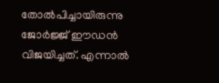തോല്‍പിച്ചായിരുന്നു ജോര്‍ജ്ജ് ഈഡന്‍ വിജയിച്ചത്. എന്നാല്‍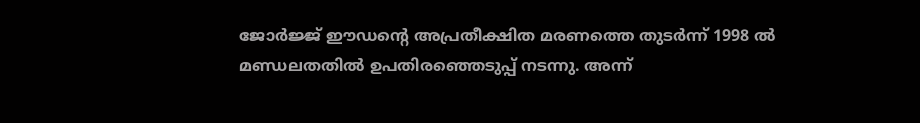ജോര്‍ജ്ജ് ഈഡന്റെ അപ്രതീക്ഷിത മരണത്തെ തുടര്‍ന്ന് 1998 ല്‍ മണ്ഡലതതില്‍ ഉപതിരഞ്ഞെടുപ്പ് നടന്നു. അന്ന്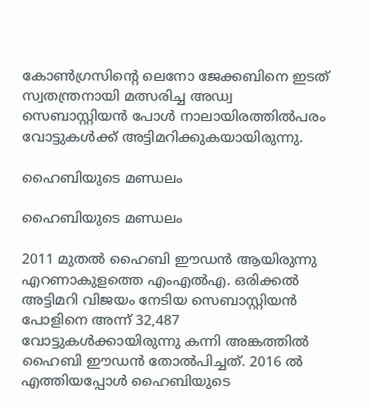കോണ്‍ഗ്രസിന്റെ ലെനോ ജേക്കബിനെ ഇടത് സ്വതന്ത്രനായി മത്സരിച്ച അഡ്വ സെബാസ്റ്റിയന്‍ പോള്‍ നാലായിരത്തില്‍പരം വോട്ടുകള്‍ക്ക് അട്ടിമറിക്കുകയായിരുന്നു.

ഹൈബിയുടെ മണ്ഡലം

ഹൈബിയുടെ മണ്ഡലം

2011 മുതല്‍ ഹൈബി ഈഡന്‍ ആയിരുന്നു എറണാകുളത്തെ എംഎല്‍എ. ഒരിക്കല്‍ അട്ടിമറി വിജയം നേടിയ സെബാസ്റ്റിയന്‍ പോളിനെ അന്ന് 32,487 വോട്ടുകള്‍ക്കായിരുന്നു കന്നി അങ്കത്തില്‍ ഹൈബി ഈഡന്‍ തോല്‍പിച്ചത്. 2016 ല്‍ എത്തിയപ്പോള്‍ ഹൈബിയുടെ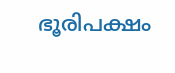ഭൂരിപക്ഷം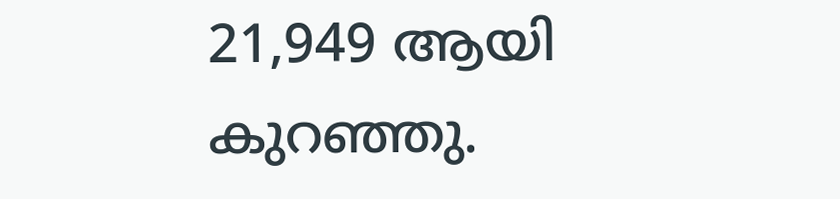21,949 ആയി കുറഞ്ഞു.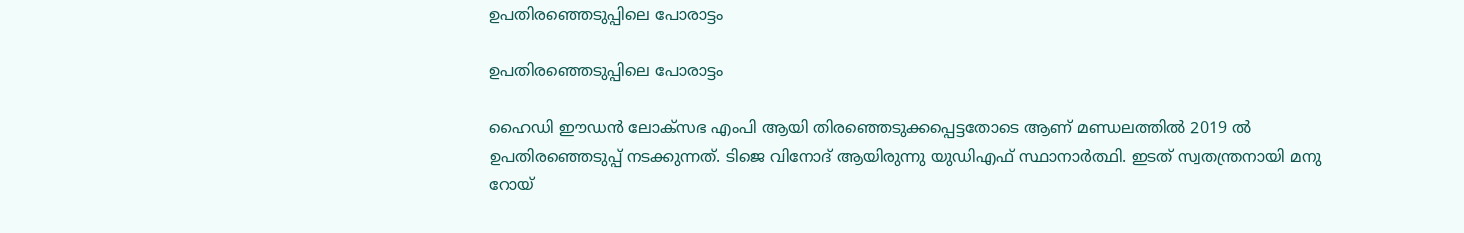ഉപതിരഞ്ഞെടുപ്പിലെ പോരാട്ടം

ഉപതിരഞ്ഞെടുപ്പിലെ പോരാട്ടം

ഹൈഡി ഈഡന്‍ ലോക്‌സഭ എംപി ആയി തിരഞ്ഞെടുക്കപ്പെട്ടതോടെ ആണ് മണ്ഡലത്തില്‍ 2019 ല്‍ ഉപതിരഞ്ഞെടുപ്പ് നടക്കുന്നത്. ടിജെ വിനോദ് ആയിരുന്നു യുഡിഎഫ് സ്ഥാനാര്‍ത്ഥി. ഇടത് സ്വതന്ത്രനായി മനു റോയ്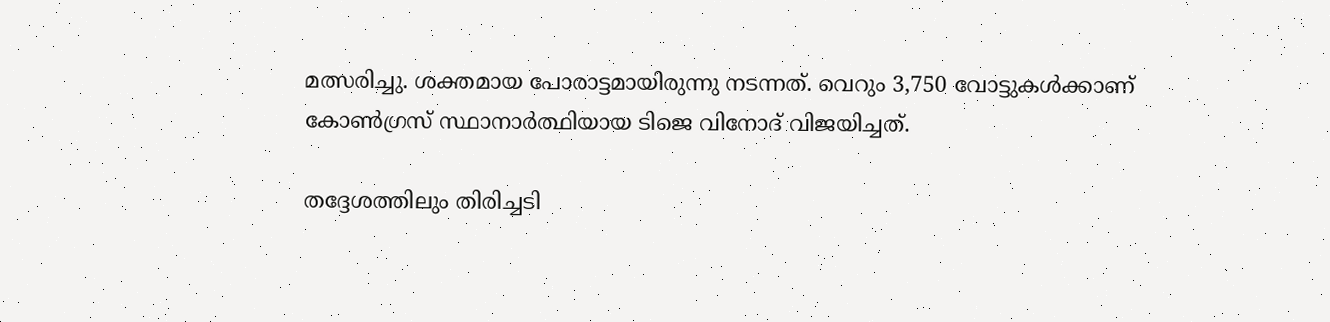മത്സരിച്ചു. ശക്തമായ പോരാട്ടമായിരുന്നു നടന്നത്. വെറും 3,750 വോട്ടുകള്‍ക്കാണ് കോണ്‍ഗ്രസ് സ്ഥാനാര്‍ത്ഥിയായ ടിജെ വിനോദ് വിജയിച്ചത്.

തദ്ദേശത്തിലും തിരിച്ചടി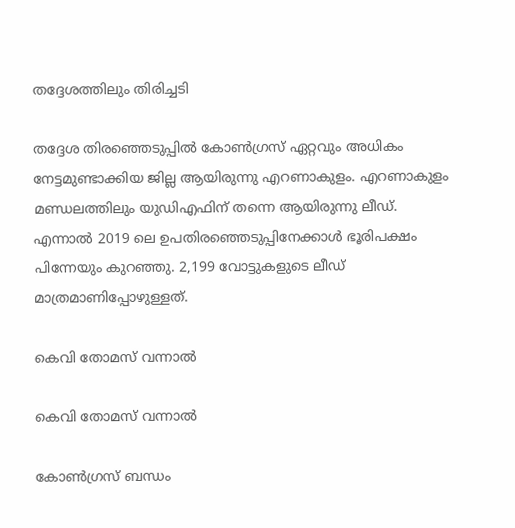തദ്ദേശത്തിലും തിരിച്ചടി

തദ്ദേശ തിരഞ്ഞെടുപ്പില്‍ കോണ്‍ഗ്രസ് ഏറ്റവും അധികം നേട്ടമുണ്ടാക്കിയ ജില്ല ആയിരുന്നു എറണാകുളം. എറണാകുളം മണ്ഡലത്തിലും യുഡിഎഫിന് തന്നെ ആയിരുന്നു ലീഡ്. എന്നാല്‍ 2019 ലെ ഉപതിരഞ്ഞെടുപ്പിനേക്കാള്‍ ഭൂരിപക്ഷം പിന്നേയും കുറഞ്ഞു. 2,199 വോട്ടുകളുടെ ലീഡ് മാത്രമാണിപ്പോഴുള്ളത്.

കെവി തോമസ് വന്നാല്‍

കെവി തോമസ് വന്നാല്‍

കോണ്‍ഗ്രസ് ബന്ധം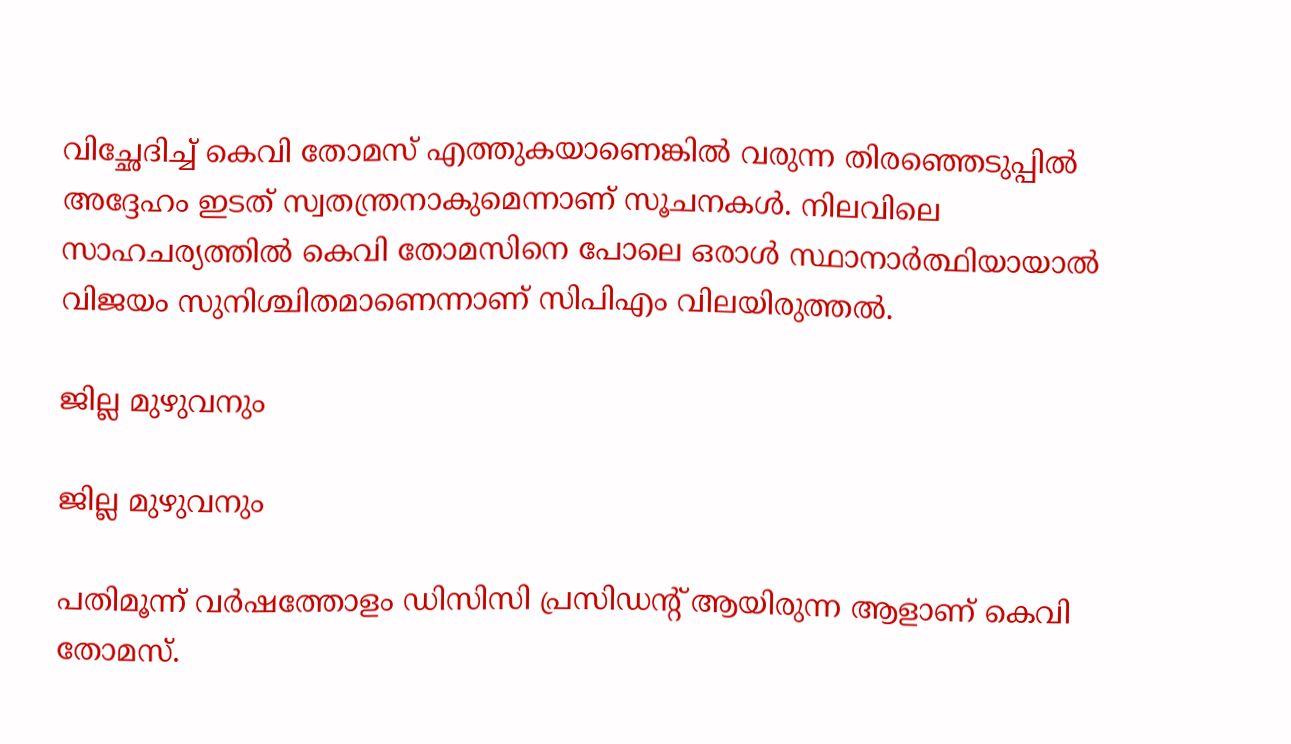വിച്ഛേദിച്ച് കെവി തോമസ് എത്തുകയാണെങ്കില്‍ വരുന്ന തിരഞ്ഞെടുപ്പില്‍ അദ്ദേഹം ഇടത് സ്വതന്ത്രനാകുമെന്നാണ് സൂചനകള്‍. നിലവിലെ സാഹചര്യത്തില്‍ കെവി തോമസിനെ പോലെ ഒരാള്‍ സ്ഥാനാര്‍ത്ഥിയായാല്‍ വിജയം സുനിശ്ചിതമാണെന്നാണ് സിപിഎം വിലയിരുത്തല്‍.

ജില്ല മുഴുവനും

ജില്ല മുഴുവനും

പതിമൂന്ന് വര്‍ഷത്തോളം ഡിസിസി പ്രസിഡന്റ് ആയിരുന്ന ആളാണ് കെവി തോമസ്.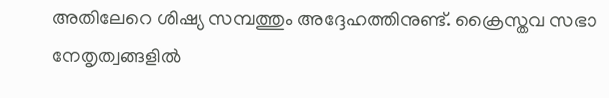അതിലേറെ ശിഷ്യ സമ്പത്തും അദ്ദേഹത്തിനുണ്ട്. ക്രൈസ്തവ സഭാ നേതൃത്വങ്ങളില്‍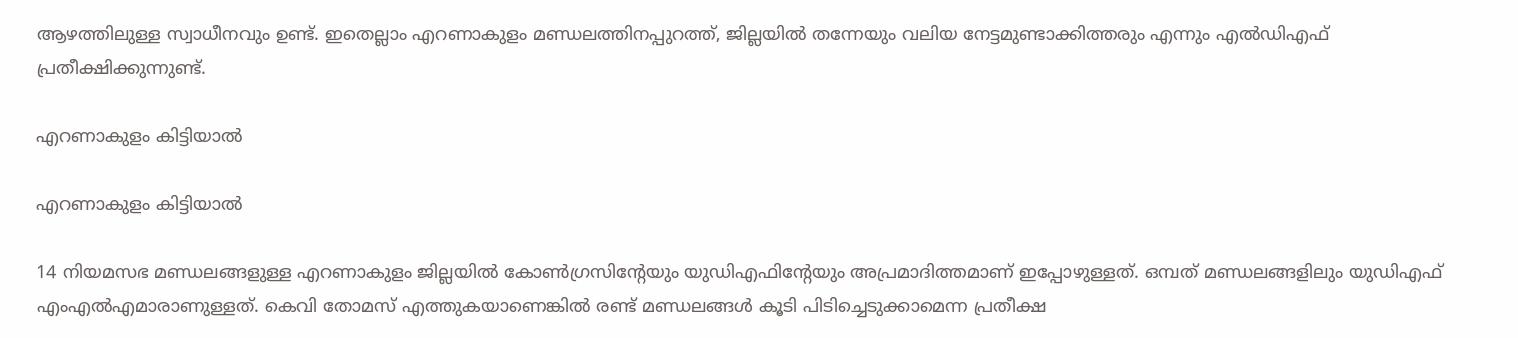ആഴത്തിലുള്ള സ്വാധീനവും ഉണ്ട്. ഇതെല്ലാം എറണാകുളം മണ്ഡലത്തിനപ്പുറത്ത്, ജില്ലയില്‍ തന്നേയും വലിയ നേട്ടമുണ്ടാക്കിത്തരും എന്നും എല്‍ഡിഎഫ് പ്രതീക്ഷിക്കുന്നുണ്ട്.

എറണാകുളം കിട്ടിയാല്‍

എറണാകുളം കിട്ടിയാല്‍

14 നിയമസഭ മണ്ഡലങ്ങളുള്ള എറണാകുളം ജില്ലയില്‍ കോണ്‍ഗ്രസിന്റേയും യുഡിഎഫിന്റേയും അപ്രമാദിത്തമാണ് ഇപ്പോഴുള്ളത്. ഒമ്പത് മണ്ഡലങ്ങളിലും യുഡിഎഫ് എംഎല്‍എമാരാണുള്ളത്. കെവി തോമസ് എത്തുകയാണെങ്കില്‍ രണ്ട് മണ്ഡലങ്ങള്‍ കൂടി പിടിച്ചെടുക്കാമെന്ന പ്രതീക്ഷ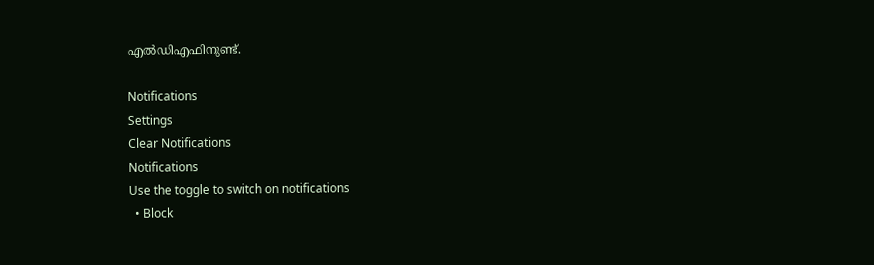എല്‍ഡിഎഫിനുണ്ട്.

Notifications
Settings
Clear Notifications
Notifications
Use the toggle to switch on notifications
  • Block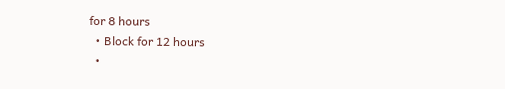for 8 hours
  • Block for 12 hours
  •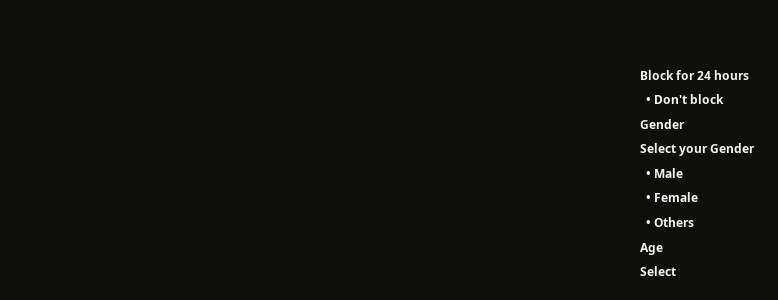Block for 24 hours
  • Don't block
Gender
Select your Gender
  • Male
  • Female
  • Others
Age
Select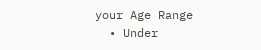your Age Range
  • Under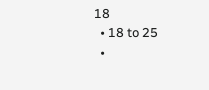18
  • 18 to 25
  •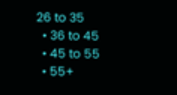26 to 35
  • 36 to 45
  • 45 to 55
  • 55+